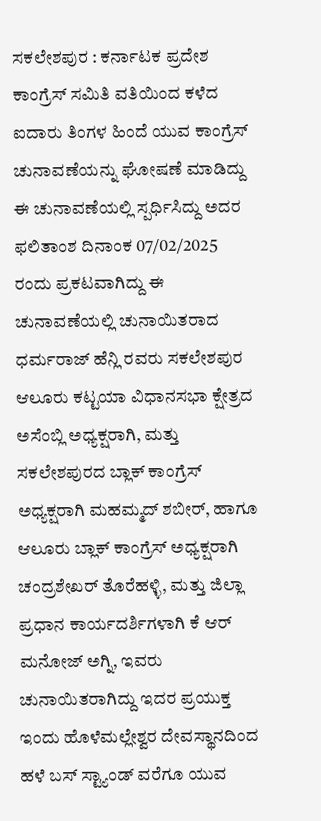ಸಕಲೇಶಪುರ : ಕರ್ನಾಟಕ ಪ್ರದೇಶ ಕಾಂಗ್ರೆಸ್ ಸಮಿತಿ ವತಿಯಿಂದ ಕಳೆದ ಐದಾರು ತಿಂಗಳ ಹಿಂದೆ ಯುವ ಕಾಂಗ್ರೆಸ್ ಚುನಾವಣೆಯನ್ನು ಘೋಷಣೆ ಮಾಡಿದ್ದು ಈ ಚುನಾವಣೆಯಲ್ಲಿ ಸ್ಪರ್ಧಿಸಿದ್ದು ಅದರ ಫಲಿತಾಂಶ ದಿನಾಂಕ 07/02/2025 ರಂದು ಪ್ರಕಟವಾಗಿದ್ದು ಈ ಚುನಾವಣೆಯಲ್ಲಿ ಚುನಾಯಿತರಾದ ಧರ್ಮರಾಜ್ ಹೆನ್ಲಿ ರವರು ಸಕಲೇಶಪುರ ಆಲೂರು ಕಟ್ಟಯಾ ವಿಧಾನಸಭಾ ಕ್ಷೇತ್ರದ ಅಸೆಂಬ್ಲಿ ಅಧ್ಯಕ್ಷರಾಗಿ, ಮತ್ತು ಸಕಲೇಶಪುರದ ಬ್ಲಾಕ್ ಕಾಂಗ್ರೆಸ್ ಅಧ್ಯಕ್ಷರಾಗಿ ಮಹಮ್ಮದ್ ಶಬೀರ್, ಹಾಗೂ ಆಲೂರು ಬ್ಲಾಕ್ ಕಾಂಗ್ರೆಸ್ ಅಧ್ಯಕ್ಷರಾಗಿ ಚಂದ್ರಶೇಖರ್ ತೊರೆಹಳ್ಳಿ, ಮತ್ತು ಜಿಲ್ಲಾ ಪ್ರಧಾನ ಕಾರ್ಯದರ್ಶಿಗಳಾಗಿ ಕೆ ಆರ್ ಮನೋಜ್ ಅಗ್ನಿ, ಇವರು ಚುನಾಯಿತರಾಗಿದ್ದು ಇದರ ಪ್ರಯುಕ್ತ ಇಂದು ಹೊಳೆಮಲ್ಲೇಶ್ವರ ದೇವಸ್ಥಾನದಿಂದ ಹಳೆ ಬಸ್ ಸ್ಟ್ಯಾಂಡ್ ವರೆಗೂ ಯುವ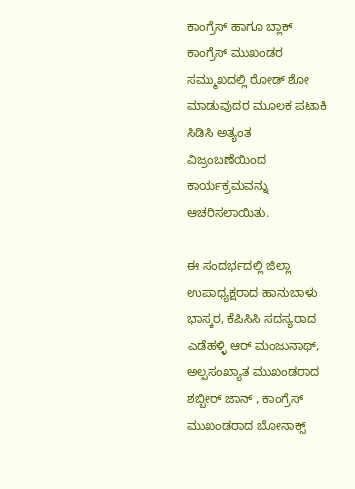ಕಾಂಗ್ರೆಸ್ ಹಾಗೂ ಬ್ಲಾಕ್ ಕಾಂಗ್ರೆಸ್ ಮುಖಂಡರ ಸಮ್ಮುಖದಲ್ಲಿ ರೋಡ್ ಶೋ ಮಾಡುವುದರ ಮೂಲಕ ಪಟಾಕಿ ಸಿಡಿಸಿ ಅತ್ಯಂತ ವಿಜ್ರಂಬಣೆಯಿಂದ ಕಾರ್ಯಕ್ರಮವನ್ನು ಆಚರಿಸಲಾಯಿತು.

ಈ ಸಂದರ್ಭದಲ್ಲಿ ಜಿಲ್ಲಾ ಉಪಾಧ್ಯಕ್ಷರಾದ ಹಾನುಬಾಳು ಭಾಸ್ಕರ, ಕೆಪಿಸಿಸಿ ಸದಸ್ಯರಾದ ಎಡೆಹಳ್ಳಿ ಆರ್ ಮಂಜುನಾಥ್, ಅಲ್ಪಸಂಖ್ಯಾತ ಮುಖಂಡರಾದ ಶಬ್ಬೀರ್ ಜಾನ್ , ಕಾಂಗ್ರೆಸ್ ಮುಖಂಡರಾದ ಬೋನಾಕ್ಸ್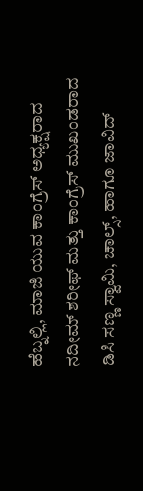ಹೆಬ್ನಲ್ಲಿ, ಮಾಜಿ ಯುವ ಕಾಂಗ್ರೆಸ್ ಅಧ್ಯಕ್ಷರಾದ ನದೀಮ್ ಶರೀಫ್ ಮತ್ತು ಕಾಂಗ್ರೆಸ್ ಮುಖಂಡರಾದ ಡಿಸಿ ಸಣ್ಣ ಸ್ವಾಮಿ, ಚಾಲ್ಸ್, ಹಾಗೂ ಜಾವಿದ್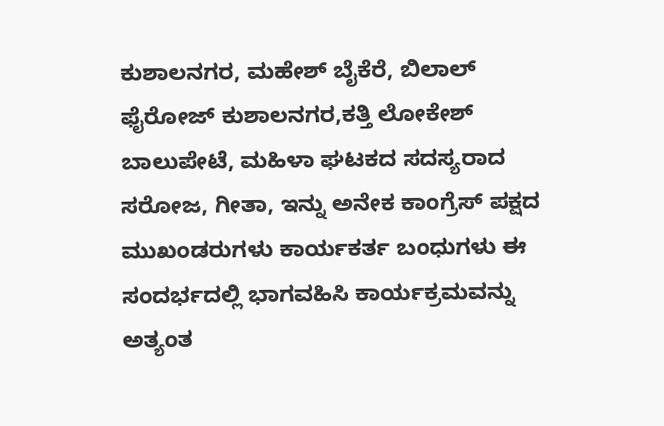ಕುಶಾಲನಗರ, ಮಹೇಶ್ ಬೈಕೆರೆ, ಬಿಲಾಲ್ ಫೈರೋಜ್ ಕುಶಾಲನಗರ,ಕತ್ತಿ ಲೋಕೇಶ್ ಬಾಲುಪೇಟೆ, ಮಹಿಳಾ ಘಟಕದ ಸದಸ್ಯರಾದ ಸರೋಜ, ಗೀತಾ, ಇನ್ನು ಅನೇಕ ಕಾಂಗ್ರೆಸ್ ಪಕ್ಷದ ಮುಖಂಡರುಗಳು ಕಾರ್ಯಕರ್ತ ಬಂಧುಗಳು ಈ ಸಂದರ್ಭದಲ್ಲಿ ಭಾಗವಹಿಸಿ ಕಾರ್ಯಕ್ರಮವನ್ನು ಅತ್ಯಂತ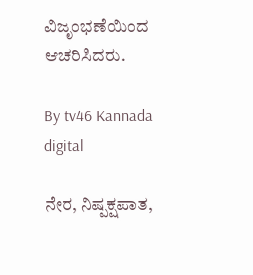ವಿಜೃಂಭಣೆಯಿಂದ ಆಚರಿಸಿದರು.

By tv46 Kannada digital

ನೇರ, ನಿಷ್ಪಕ್ಷಪಾತ,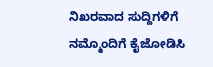ನಿಖರವಾದ ಸುದ್ದಿಗಳಿಗೆ ನಮ್ಮೊಂದಿಗೆ ಕೈಜೋಡಿಸಿ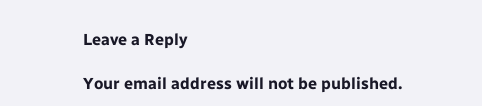Leave a Reply

Your email address will not be published.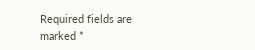Required fields are marked *